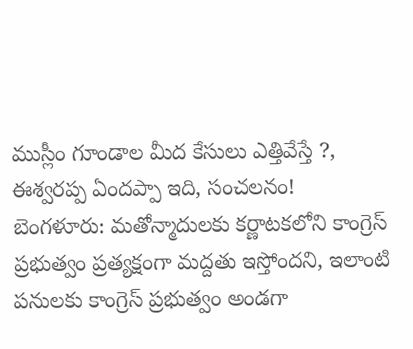ముస్లీం గూండాల మీద కేసులు ఎత్తివేస్తే ?, ఈశ్వరప్ప ఏందప్పా ఇది, సంచలనం!
బెంగళూరు: మతోన్మాదులకు కర్ణాటకలోని కాంగ్రెస్ ప్రభుత్వం ప్రత్యక్షంగా మద్దతు ఇస్తోందని, ఇలాంటి పనులకు కాంగ్రెస్ ప్రభుత్వం అండగా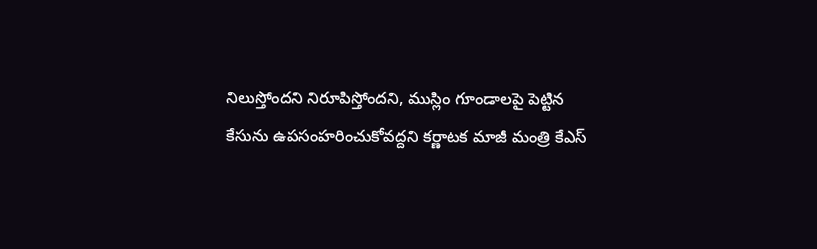నిలుస్తోందని నిరూపిస్తోందని, ముస్లిం గూండాలపై పెట్టిన కేసును ఉపసంహరించుకోవద్దని కర్ణాటక మాజీ మంత్రి కేఎస్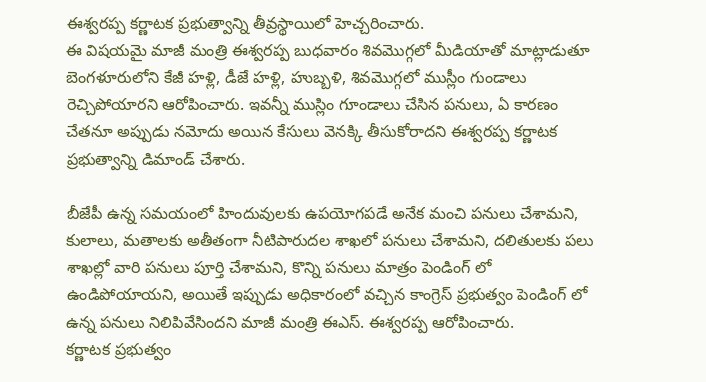ఈశ్వరప్ప కర్ణాటక ప్రభుత్వాన్ని తీవ్రస్థాయిలో హెచ్చరించారు.
ఈ విషయమై మాజీ మంత్రి ఈశ్వరప్ప బుధవారం శివమొగ్గలో మీడియాతో మాట్లాడుతూ బెంగళూరులోని కేజీ హళ్లి, డీజే హళ్లి, హుబ్బళి, శివమొగ్గలో ముస్లీం గుండాలు రెచ్చిపోయారని ఆరోపించారు. ఇవన్నీ ముస్లిం గూండాలు చేసిన పనులు, ఏ కారణం చేతనూ అప్పుడు నమోదు అయిన కేసులు వెనక్కి తీసుకోరాదని ఈశ్వరప్ప కర్ణాటక ప్రభుత్వాన్ని డిమాండ్ చేశారు.

బీజేపీ ఉన్న సమయంలో హిందువులకు ఉపయోగపడే అనేక మంచి పనులు చేశామని, కులాలు, మతాలకు అతీతంగా నీటిపారుదల శాఖలో పనులు చేశామని, దలితులకు పలు శాఖల్లో వారి పనులు పూర్తి చేశామని, కొన్ని పనులు మాత్రం పెండింగ్ లో ఉండిపోయాయని, అయితే ఇప్పుడు అధికారంలో వచ్చిన కాంగ్రెస్ ప్రభుత్వం పెండింగ్ లో ఉన్న పనులు నిలిపివేసిందని మాజీ మంత్రి ఈఎస్. ఈశ్వరప్ప ఆరోపించారు.
కర్ణాటక ప్రభుత్వం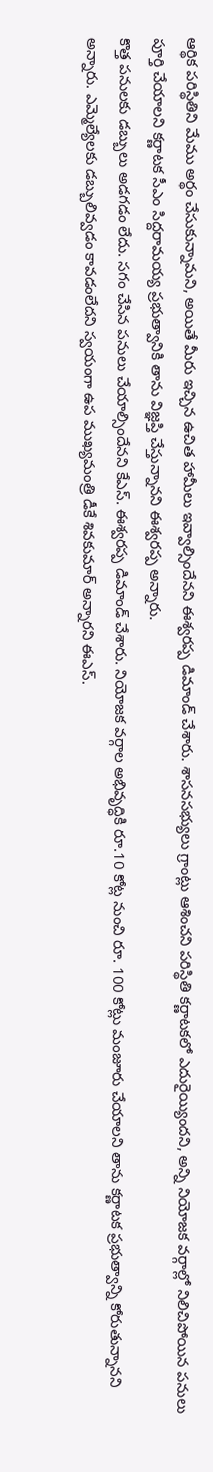ఆర్థిక పరిస్థితిని మేము అర్థం చేసుకున్నామని, అయితే మీరు ఇచ్చిన ఉచిత హామీలు ఇవ్వాల్సిందేనని ఈశ్వరప్ప డిమాండ్ చేశారు. శాసనసభ్యులు గ్రాంట్లు ఆశించని పరిస్థితి కర్ణాటకలో ఎదురైయ్యిందని, అన్ని నియోజక వర్గాల్లో నిలిచిపోయిన పనులు పూర్తి చేయాలని కర్ణాటక సీఎం సిద్దరామయ్య ప్రభుత్వానికి తాను విజ్ఞప్తి చేస్తున్నానని ఈశ్వరప్ప అన్నారు.
కొత్త పనులకు డబ్బులు అడగడం లేదు. సగం చేసిన పనులు చేయాల్సిందేనని కేఎస్. ఈశ్వరప్ప డిమాండ్ చేశారు. నియోజక వర్గాల అభివృద్ధికి రూ.10 కోట్ల నుంచి రూ. 100 కోట్లు మంజూరు చేయాలని తాను కర్ణాటక ప్రభుత్వాన్ని కోరుతున్నానని అన్నారు. ఎమ్మెల్యేలకు డబ్బులివ్వడం కావడంలేదని స్వయంగా ఉప ముఖ్యమంత్రి డీకే శివకుమార్ అన్నారని ఈఎస్.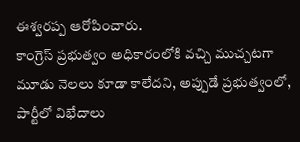ఈశ్వరప్ప ఆరోపించారు.
కాంగ్రెస్ ప్రభుత్వం అధికారంలోకి వచ్చి ముచ్చటగా మూడు నెలలు కూడా కాలేదని, అప్పుడే ప్రభుత్వంలో, పార్టీలో విభేదాలు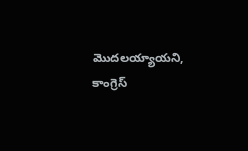మొదలయ్యాయని, కాంగ్రెస్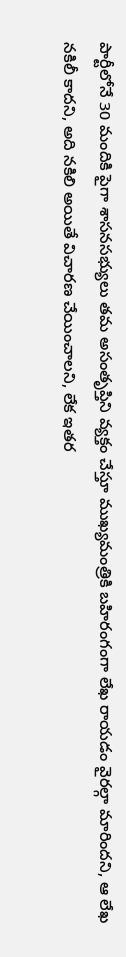పార్టీలోనే 30 మందికి పైగా శాసనసభ్యులు తమ అసంతృప్తిని వ్యక్తం చేస్తూ ముఖ్యమంత్రికి బహిరంగంగా లేఖ రాయడం వైరల్గా మారిందని, ఆ లేఖ నకిలీ కాదని, అది నకిలి అయితే విచారణ చేయించాలని, లేక ఇతర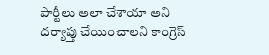పార్టీలు అలా చేశాయా అని దర్యాప్తు చేయించాలని కాంగ్రెస్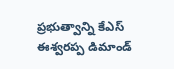ప్రభుత్వాన్ని కేఎస్ ఈశ్వరప్ప డిమాండ్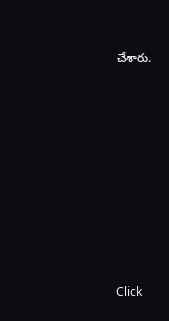చేశారు.












Click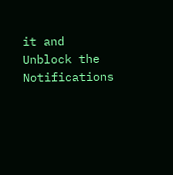it and Unblock the Notifications